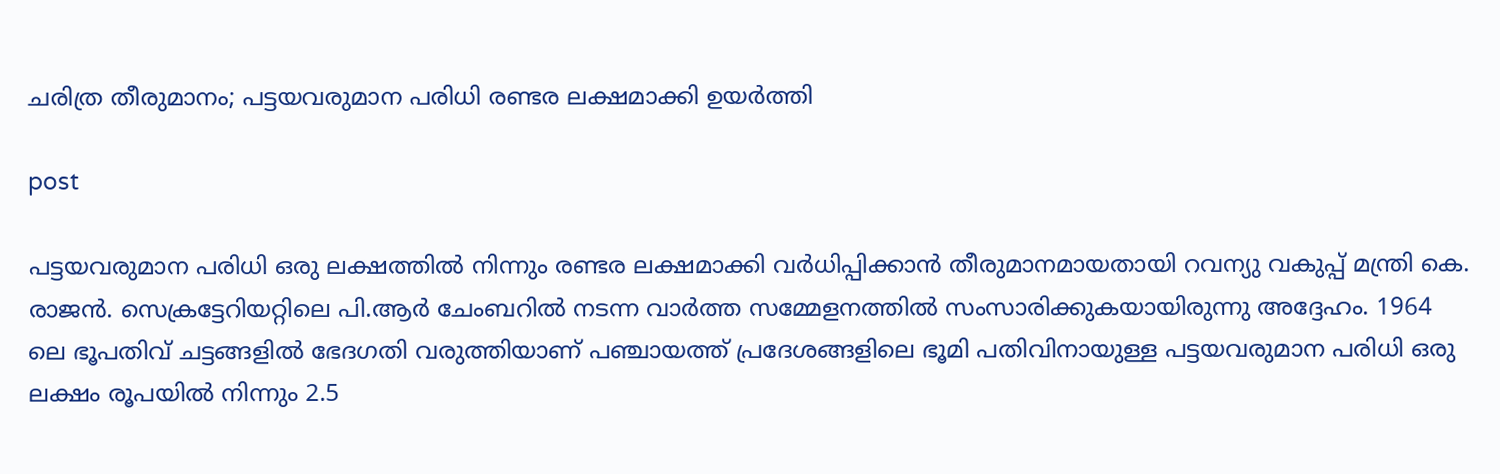ചരിത്ര തീരുമാനം; പട്ടയവരുമാന പരിധി രണ്ടര ലക്ഷമാക്കി ഉയർത്തി

post

പട്ടയവരുമാന പരിധി ഒരു ലക്ഷത്തിൽ നിന്നും രണ്ടര ലക്ഷമാക്കി വർധിപ്പിക്കാൻ തീരുമാനമായതായി റവന്യു വകുപ്പ് മന്ത്രി കെ. രാജൻ. സെക്രട്ടേറിയറ്റിലെ പി.ആർ ചേംബറിൽ നടന്ന വാർത്ത സമ്മേളനത്തിൽ സംസാരിക്കുകയായിരുന്നു അദ്ദേഹം. 1964 ലെ ഭൂപതിവ് ചട്ടങ്ങളില്‍ ഭേദഗതി വരുത്തിയാണ് പഞ്ചായത്ത് പ്രദേശങ്ങളിലെ ഭൂമി പതിവിനായുള്ള പട്ടയവരുമാന പരിധി ഒരു ലക്ഷം രൂപയിൽ നിന്നും 2.5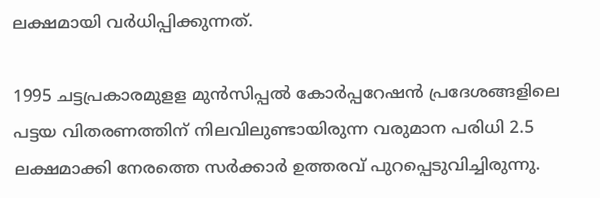ലക്ഷമായി വർധിപ്പിക്കുന്നത്.

1995 ചട്ടപ്രകാരമുളള മുൻസിപ്പൽ കോർപ്പറേഷൻ പ്രദേശങ്ങളിലെ പട്ടയ വിതരണത്തിന് നിലവിലുണ്ടായിരുന്ന വരുമാന പരിധി 2.5 ലക്ഷമാക്കി നേരത്തെ സർക്കാർ ഉത്തരവ് പുറപ്പെടുവിച്ചിരുന്നു.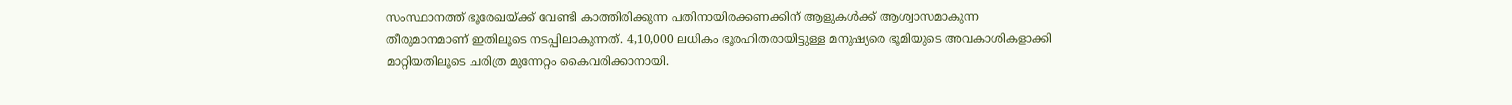സംസ്ഥാനത്ത് ഭൂരേഖയ്ക്ക് വേണ്ടി കാത്തിരിക്കുന്ന പതിനായിരക്കണക്കിന് ആളുകൾക്ക് ആശ്വാസമാകുന്ന തീരുമാനമാണ് ഇതിലൂടെ നടപ്പിലാകുന്നത്. 4,10,000 ലധികം ഭൂരഹിതരായിട്ടുള്ള മനുഷ്യരെ ഭൂമിയുടെ അവകാശികളാക്കി മാറ്റിയതിലൂടെ ചരിത്ര മുന്നേറ്റം കൈവരിക്കാനായി.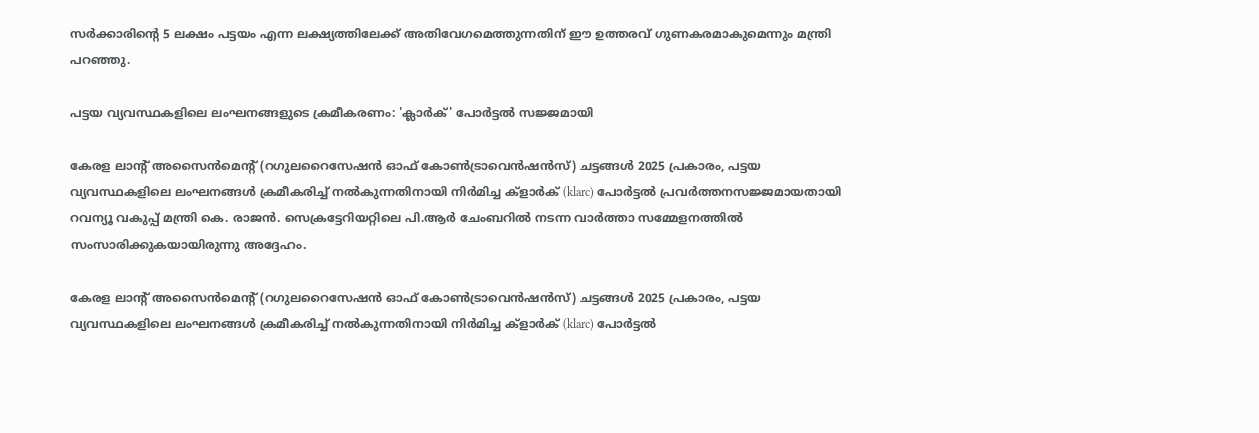സർക്കാരിന്റെ 5 ലക്ഷം പട്ടയം എന്ന ലക്ഷ്യത്തിലേക്ക് അതിവേഗമെത്തുന്നതിന് ഈ ഉത്തരവ് ഗുണകരമാകുമെന്നും മന്ത്രി പറഞ്ഞു.

പട്ടയ വ്യവസ്ഥകളിലെ ലംഘനങ്ങളുടെ ക്രമീകരണം: 'ക്ലാർക്' പോർട്ടൽ സജ്ജമായി

കേരള ലാന്റ് അസൈൻമെന്റ് (റഗുലറൈസേഷൻ ഓഫ് കോൺട്രാവെൻഷൻസ്) ചട്ടങ്ങൾ 2025 പ്രകാരം, പട്ടയ വ്യവസ്ഥകളിലെ ലംഘനങ്ങൾ ക്രമീകരിച്ച് നൽകുന്നതിനായി നിർമിച്ച ക്‌ളാർക് (klarc) പോർട്ടൽ പ്രവർത്തനസജ്ജമായതായി റവന്യൂ വകുപ്പ് മന്ത്രി കെ. രാജൻ. സെക്രട്ടേറിയറ്റിലെ പി.ആർ ചേംബറിൽ നടന്ന വാർത്താ സമ്മേളനത്തിൽ സംസാരിക്കുകയായിരുന്നു അദ്ദേഹം.

കേരള ലാന്റ് അസൈൻമെന്റ് (റഗുലറൈസേഷൻ ഓഫ് കോൺട്രാവെൻഷൻസ്) ചട്ടങ്ങൾ 2025 പ്രകാരം, പട്ടയ വ്യവസ്ഥകളിലെ ലംഘനങ്ങൾ ക്രമീകരിച്ച് നൽകുന്നതിനായി നിർമിച്ച ക്‌ളാർക് (klarc) പോർട്ടൽ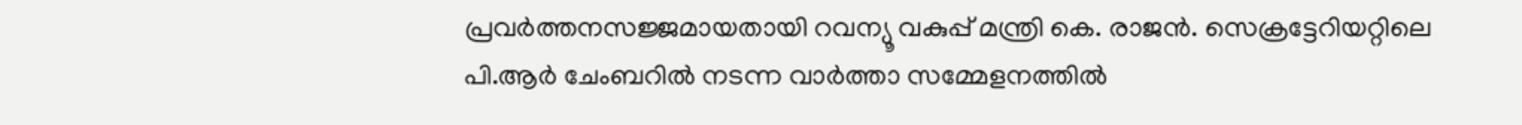പ്രവർത്തനസജ്ജമായതായി റവന്യൂ വകുപ്പ് മന്ത്രി കെ. രാജൻ. സെക്രട്ടേറിയറ്റിലെ പി.ആർ ചേംബറിൽ നടന്ന വാർത്താ സമ്മേളനത്തിൽ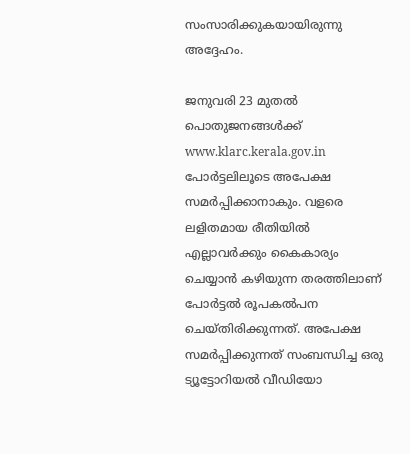സംസാരിക്കുകയായിരുന്നു അദ്ദേഹം.

ജനുവരി 23 മുതൽ പൊതുജനങ്ങൾക്ക് www.klarc.kerala.gov.in പോർട്ടലിലൂടെ അപേക്ഷ സമർപ്പിക്കാനാകും. വളരെ ലളിതമായ രീതിയിൽ എല്ലാവർക്കും കൈകാര്യം ചെയ്യാൻ കഴിയുന്ന തരത്തിലാണ് പോർട്ടൽ രൂപകൽപന ചെയ്തിരിക്കുന്നത്. അപേക്ഷ സമർപ്പിക്കുന്നത് സംബന്ധിച്ച ഒരു ട്യൂട്ടോറിയൽ വീഡിയോ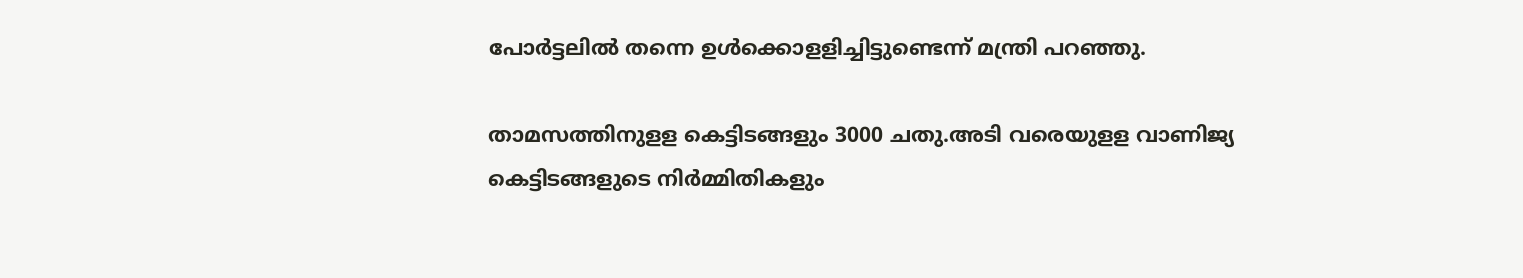പോർട്ടലിൽ തന്നെ ഉൾക്കൊളളിച്ചിട്ടുണ്ടെന്ന് മന്ത്രി പറഞ്ഞു.

താമസത്തിനുളള കെട്ടിടങ്ങളും 3000 ചതു.അടി വരെയുളള വാണിജ്യ കെട്ടിടങ്ങളുടെ നിർമ്മിതികളും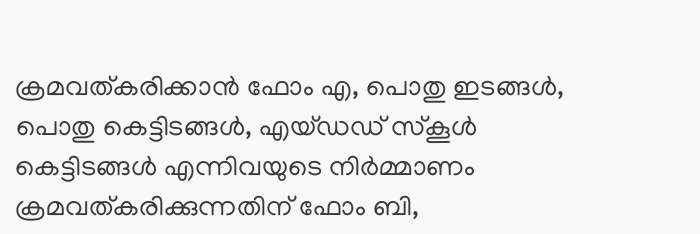ക്രമവത്കരിക്കാൻ ഫോം എ, പൊതു ഇടങ്ങൾ, പൊതു കെട്ടിടങ്ങൾ, എയ്ഡഡ് സ്‌കൂൾ കെട്ടിടങ്ങൾ എന്നിവയുടെ നിർമ്മാണം ക്രമവത്കരിക്കുന്നതിന് ഫോം ബി,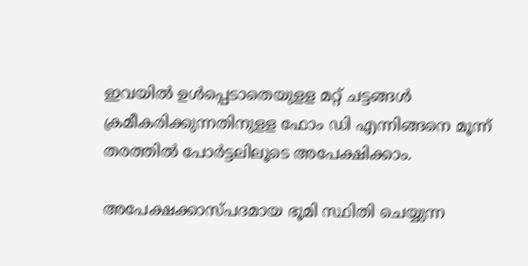ഇവയിൽ ഉൾപ്പെടാതെയുളള മറ്റ് ചട്ടങ്ങൾ ക്രമീകരിക്കുന്നതിനുളള ഫോം ഡി എന്നിങ്ങനെ മൂന്ന് തരത്തിൽ പോർട്ടലിലൂടെ അപേക്ഷിക്കാം.

അപേക്ഷക്കാസ്പദമായ ഭൂമി സ്ഥിതി ചെയ്യുന്ന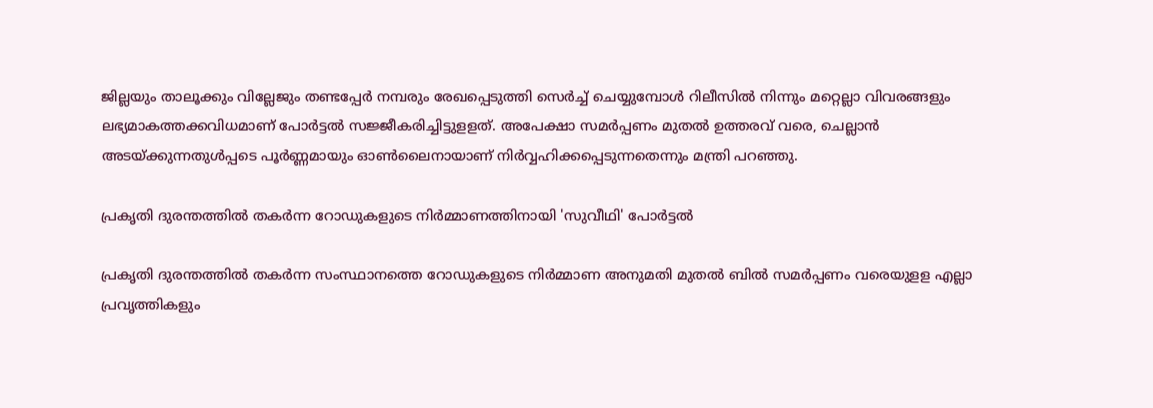ജില്ലയും താലൂക്കും വില്ലേജും തണ്ടപ്പേർ നമ്പരും രേഖപ്പെടുത്തി സെർച്ച് ചെയ്യുമ്പോൾ റിലീസിൽ നിന്നും മറ്റെല്ലാ വിവരങ്ങളും ലഭ്യമാകത്തക്കവിധമാണ് പോർട്ടൽ സജ്ജീകരിച്ചിട്ടുളളത്. അപേക്ഷാ സമർപ്പണം മുതൽ ഉത്തരവ് വരെ, ചെല്ലാൻ അടയ്ക്കുന്നതുൾപ്പടെ പൂർണ്ണമായും ഓൺലൈനായാണ് നിർവ്വഹിക്കപ്പെടുന്നതെന്നും മന്ത്രി പറഞ്ഞു.

പ്രകൃതി ദുരന്തത്തിൽ തകർന്ന റോഡുകളുടെ നിർമ്മാണത്തിനായി 'സുവീഥി' പോർട്ടൽ

പ്രകൃതി ദുരന്തത്തിൽ തകർന്ന സംസ്ഥാനത്തെ റോഡുകളുടെ നിർമ്മാണ അനുമതി മുതൽ ബിൽ സമർപ്പണം വരെയുളള എല്ലാ പ്രവൃത്തികളും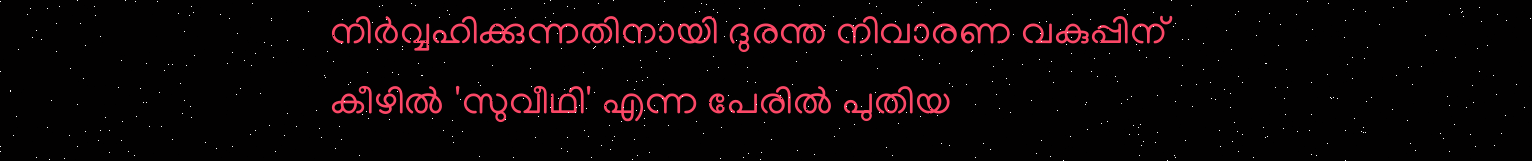നിർവ്വഹിക്കുന്നതിനായി ദുരന്ത നിവാരണ വകുപ്പിന് കീഴിൽ 'സുവീഥി' എന്ന പേരിൽ പുതിയ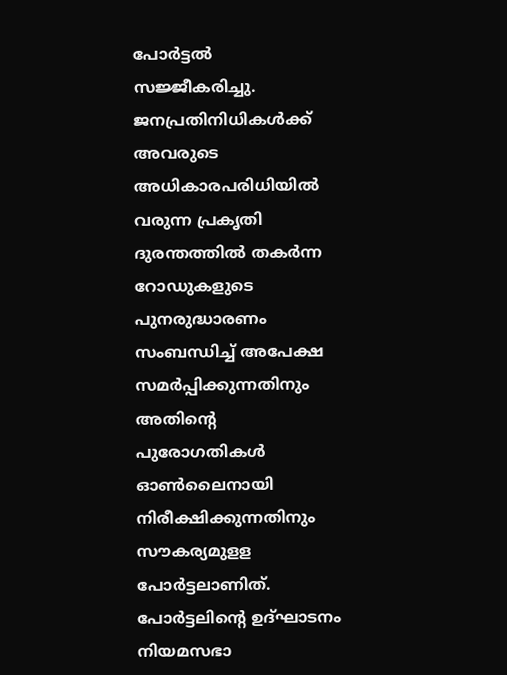പോർട്ടൽ സജ്ജീകരിച്ചു. ജനപ്രതിനിധികൾക്ക് അവരുടെ അധികാരപരിധിയിൽ വരുന്ന പ്രകൃതി ദുരന്തത്തിൽ തകർന്ന റോഡുകളുടെ പുനരുദ്ധാരണം സംബന്ധിച്ച് അപേക്ഷ സമർപ്പിക്കുന്നതിനും അതിന്റെ പുരോഗതികൾ ഓൺലൈനായി നിരീക്ഷിക്കുന്നതിനും സൗകര്യമുളള പോർട്ടലാണിത്. പോർട്ടലിന്റെ ഉദ്ഘാടനം നിയമസഭാ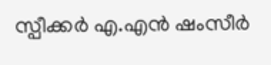സ്പീക്കർ എ.എൻ ഷംസീർ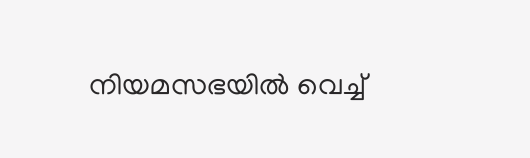നിയമസഭയിൽ വെച്ച്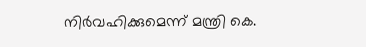നിർവഹിക്കുമെന്ന് മന്ത്രി കെ.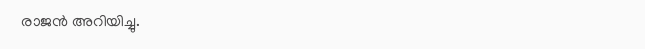രാജൻ അറിയിച്ചു.